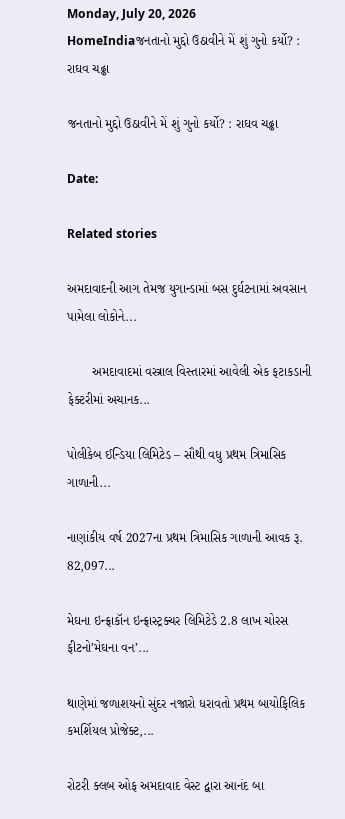Monday, July 20, 2026
HomeIndiaજનતાનો મુદ્દો ઉઠાવીને મેં શું ગુનો કર્યો? : રાઘવ ચઢ્ઢા

જનતાનો મુદ્દો ઉઠાવીને મેં શું ગુનો કર્યો? : રાઘવ ચઢ્ઢા

Date:

Related stories

અમદાવાદની આગ તેમજ યુગાન્ડામાં બસ દુર્ઘટનામાં અવસાન પામેલા લોકોને...

       અમદાવાદમાં વસ્ત્રાલ વિસ્તારમાં આવેલી એક ફટાકડાની ફેક્ટરીમાં અચાનક...

પોલીકેબ ઈન્ડિયા લિમિટેડ – સૌથી વધુ પ્રથમ ત્રિમાસિક ગાળાની...

નાણાંકીય વર્ષ 2027ના પ્રથમ ત્રિમાસિક ગાળાની આવક રૂ. 82,097...

મેઘના ઇન્ફ્રાકૉન ઇન્ફ્રાસ્ટ્રક્ચર લિમિટેડે 2.8 લાખ ચોરસ ફીટનો’મેઘના વન’...

થાણેમાં જળાશયનો સુંદર નજારો ધરાવતો પ્રથમ બાયોફિલિક કમર્શિયલ પ્રોજેક્ટ,...

રોટરી ક્લબ ઓફ અમદાવાદ વેસ્ટ દ્વારા આનંદ બા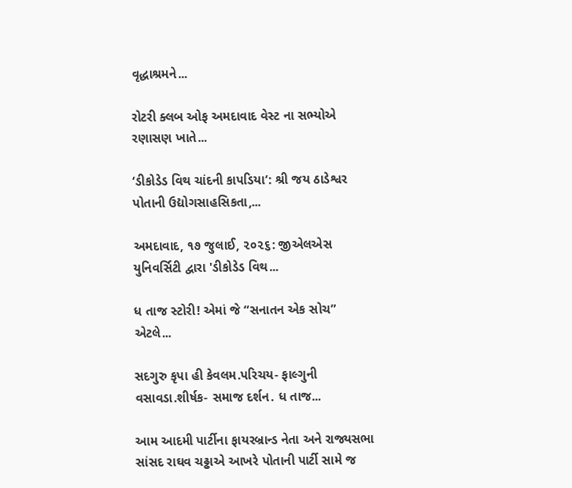વૃદ્ધાશ્રમને...

રોટરી ક્લબ ઓફ અમદાવાદ વેસ્ટ ના સભ્યોએ રણાસણ ખાતે...

‘ડીકોડેડ વિથ ચાંદની કાપડિયા’: શ્રી જય ઠાડેશ્વર પોતાની ઉદ્યોગસાહસિકતા,...

અમદાવાદ, ૧૭ જુલાઈ, ૨૦૨૬: જીએલએસ યુનિવર્સિટી દ્વારા 'ડીકોડેડ વિથ...

ધ તાજ સ્ટોરી! એમાં જે “સનાતન એક સોચ” એટલે...

સદગુરુ કૃપા હી કેવલમ.પરિચય- ફાલ્ગુની વસાવડા.શીર્ષક- સમાજ દર્શન. ધ તાજ...

આમ આદમી પાર્ટીના ફાયરબ્રાન્ડ નેતા અને રાજ્યસભા સાંસદ રાઘવ ચઢ્ઢાએ આખરે પોતાની પાર્ટી સામે જ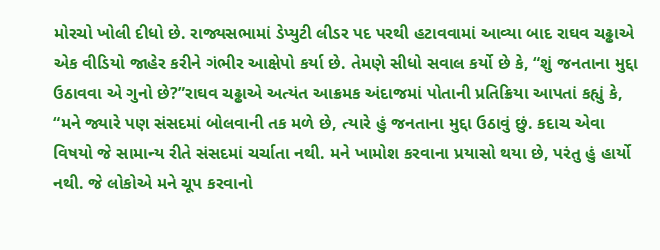મોરચો ખોલી દીધો છે. રાજ્યસભામાં ડેપ્યુટી લીડર પદ પરથી હટાવવામાં આવ્યા બાદ રાઘવ ચઢ્ઢાએ એક વીડિયો જાહેર કરીને ગંભીર આક્ષેપો કર્યા છે. તેમણે સીધો સવાલ કર્યો છે કે, “શું જનતાના મુદ્દા ઉઠાવવા એ ગુનો છે?”રાઘવ ચઢ્ઢાએ અત્યંત આક્રમક અંદાજમાં પોતાની પ્રતિક્રિયા આપતાં કહ્યું કે, “મને જ્યારે પણ સંસદમાં બોલવાની તક મળે છે, ત્યારે હું જનતાના મુદ્દા ઉઠાવું છું. કદાચ એવા વિષયો જે સામાન્ય રીતે સંસદમાં ચર્ચાતા નથી. મને ખામોશ કરવાના પ્રયાસો થયા છે, પરંતુ હું હાર્યો નથી. જે લોકોએ મને ચૂપ કરવાનો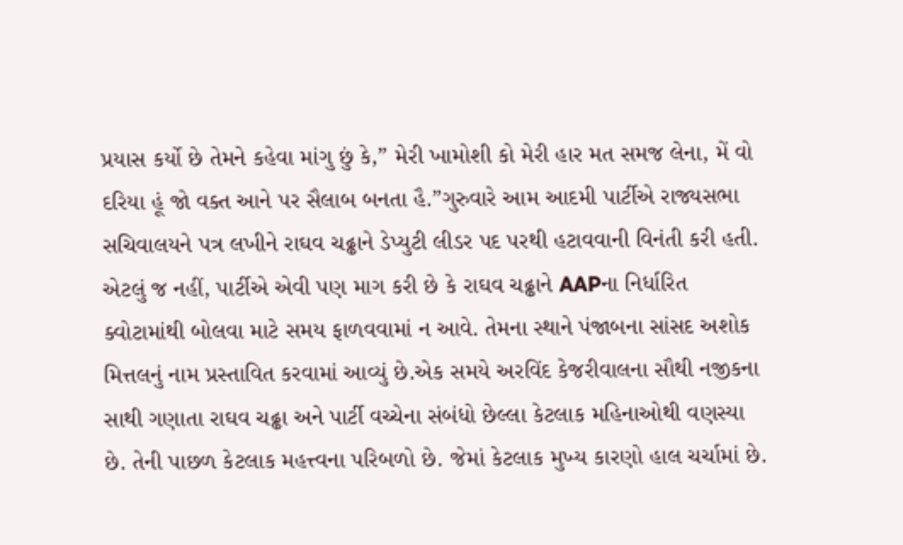પ્રયાસ કર્યો છે તેમને કહેવા માંગુ છું કે,” મેરી ખામોશી કો મેરી હાર મત સમજ લેના, મેં વો દરિયા હૂં જો વક્ત આને પર સૈલાબ બનતા હૈ.”ગુરુવારે આમ આદમી પાર્ટીએ રાજ્યસભા સચિવાલયને પત્ર લખીને રાઘવ ચઢ્ઢાને ડેપ્યુટી લીડર પદ પરથી હટાવવાની વિનંતી કરી હતી. એટલું જ નહીં, પાર્ટીએ એવી પણ માગ કરી છે કે રાઘવ ચઢ્ઢાને AAPના નિર્ધારિત ક્વોટામાંથી બોલવા માટે સમય ફાળવવામાં ન આવે. તેમના સ્થાને પંજાબના સાંસદ અશોક મિત્તલનું નામ પ્રસ્તાવિત કરવામાં આવ્યું છે.એક સમયે અરવિંદ કેજરીવાલના સૌથી નજીકના સાથી ગણાતા રાઘવ ચઢ્ઢા અને પાર્ટી વચ્ચેના સંબંધો છેલ્લા કેટલાક મહિનાઓથી વણસ્યા છે. તેની પાછળ કેટલાક મહત્ત્વના પરિબળો છે. જેમાં કેટલાક મુખ્ય કારણો હાલ ચર્ચામાં છે.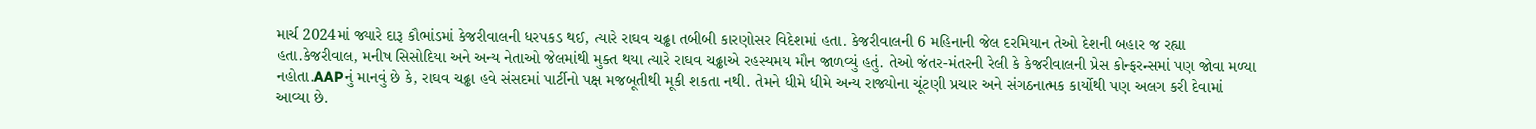માર્ચ 2024માં જ્યારે દારૂ કૌભાંડમાં કેજરીવાલની ધરપકડ થઈ, ત્યારે રાઘવ ચઢ્ઢા તબીબી કારણોસર વિદેશમાં હતા. કેજરીવાલની 6 મહિનાની જેલ દરમિયાન તેઓ દેશની બહાર જ રહ્યા હતા.કેજરીવાલ, મનીષ સિસોદિયા અને અન્ય નેતાઓ જેલમાંથી મુક્ત થયા ત્યારે રાઘવ ચઢ્ઢાએ રહસ્યમય મૌન જાળવ્યું હતું. તેઓ જંતર-મંતરની રેલી કે કેજરીવાલની પ્રેસ કોન્ફરન્સમાં પણ જોવા મળ્યા નહોતા.AAPનું માનવું છે કે, રાઘવ ચઢ્ઢા હવે સંસદમાં પાર્ટીનો પક્ષ મજબૂતીથી મૂકી શકતા નથી. તેમને ધીમે ધીમે અન્ય રાજ્યોના ચૂંટણી પ્રચાર અને સંગઠનાત્મક કાર્યોથી પણ અલગ કરી દેવામાં આવ્યા છે.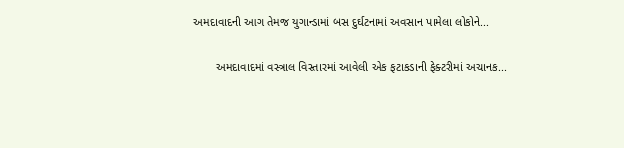અમદાવાદની આગ તેમજ યુગાન્ડામાં બસ દુર્ઘટનામાં અવસાન પામેલા લોકોને...

       અમદાવાદમાં વસ્ત્રાલ વિસ્તારમાં આવેલી એક ફટાકડાની ફેક્ટરીમાં અચાનક...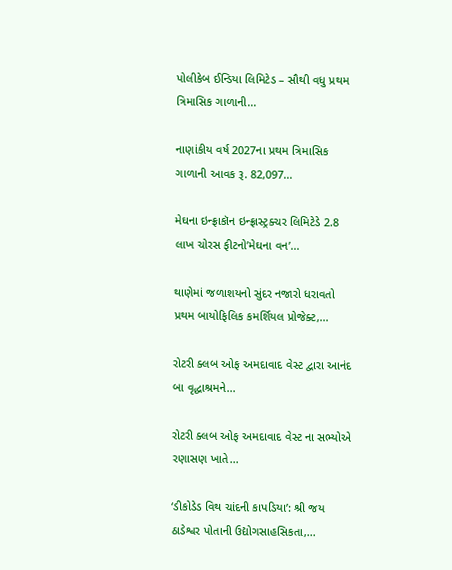પોલીકેબ ઈન્ડિયા લિમિટેડ – સૌથી વધુ પ્રથમ ત્રિમાસિક ગાળાની...

નાણાંકીય વર્ષ 2027ના પ્રથમ ત્રિમાસિક ગાળાની આવક રૂ. 82,097...

મેઘના ઇન્ફ્રાકૉન ઇન્ફ્રાસ્ટ્રક્ચર લિમિટેડે 2.8 લાખ ચોરસ ફીટનો’મેઘના વન’...

થાણેમાં જળાશયનો સુંદર નજારો ધરાવતો પ્રથમ બાયોફિલિક કમર્શિયલ પ્રોજેક્ટ,...

રોટરી ક્લબ ઓફ અમદાવાદ વેસ્ટ દ્વારા આનંદ બા વૃદ્ધાશ્રમને...

રોટરી ક્લબ ઓફ અમદાવાદ વેસ્ટ ના સભ્યોએ રણાસણ ખાતે...

‘ડીકોડેડ વિથ ચાંદની કાપડિયા’: શ્રી જય ઠાડેશ્વર પોતાની ઉદ્યોગસાહસિકતા,...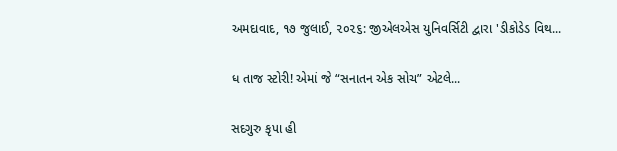અમદાવાદ, ૧૭ જુલાઈ, ૨૦૨૬: જીએલએસ યુનિવર્સિટી દ્વારા 'ડીકોડેડ વિથ...

ધ તાજ સ્ટોરી! એમાં જે “સનાતન એક સોચ” એટલે...

સદગુરુ કૃપા હી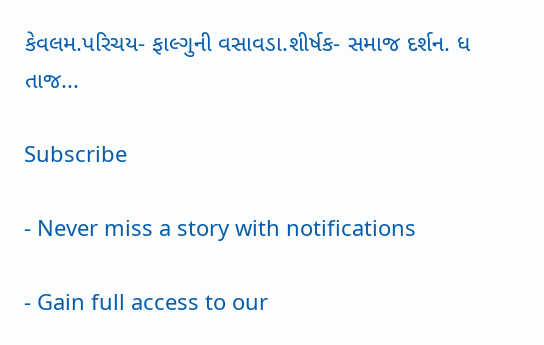કેવલમ.પરિચય- ફાલ્ગુની વસાવડા.શીર્ષક- સમાજ દર્શન. ધ તાજ...

Subscribe

- Never miss a story with notifications

- Gain full access to our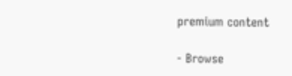premium content

- Browse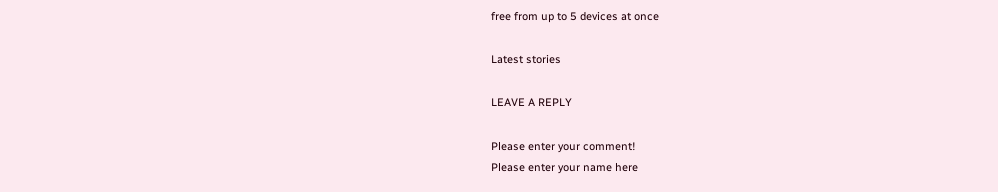free from up to 5 devices at once

Latest stories

LEAVE A REPLY

Please enter your comment!
Please enter your name here